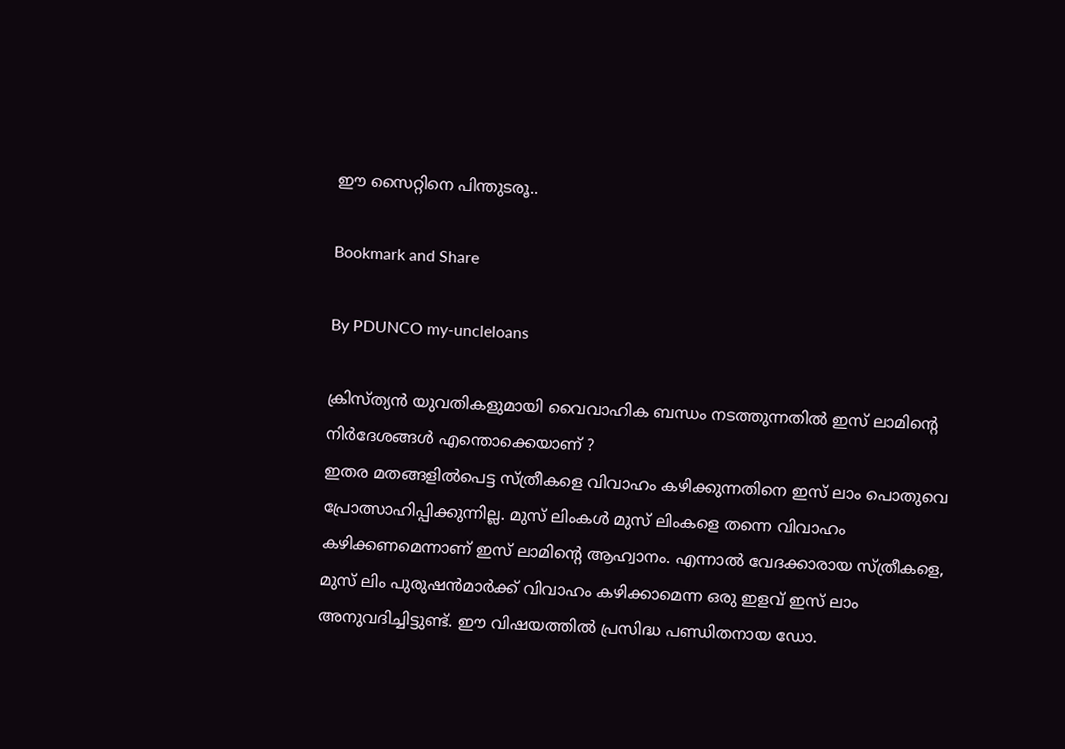ഈ സൈറ്റിനെ പിന്തുടരൂ..

Bookmark and Share

By PDUNCO my-uncleloans

ക്രിസ്ത്യന്‍ യുവതികളുമായി വൈവാഹിക ബന്ധം നടത്തുന്നതില്‍ ഇസ് ലാമിന്റെ നിര്‍ദേശങ്ങള്‍ എന്തൊക്കെയാണ് ?
ഇതര മതങ്ങളില്‍പെട്ട സ്ത്രീകളെ വിവാഹം കഴിക്കുന്നതിനെ ഇസ് ലാം പൊതുവെ പ്രോത്സാഹിപ്പിക്കുന്നില്ല. മുസ് ലിംകള്‍ മുസ് ലിംകളെ തന്നെ വിവാഹം കഴിക്കണമെന്നാണ് ഇസ് ലാമിന്റെ ആഹ്വാനം. എന്നാല്‍ വേദക്കാരായ സ്ത്രീകളെ, മുസ് ലിം പുരുഷന്‍മാര്‍ക്ക് വിവാഹം കഴിക്കാമെന്ന ഒരു ഇളവ് ഇസ് ലാം അനുവദിച്ചിട്ടുണ്ട്. ഈ വിഷയത്തില്‍ പ്രസിദ്ധ പണ്ഡിതനായ ഡോ.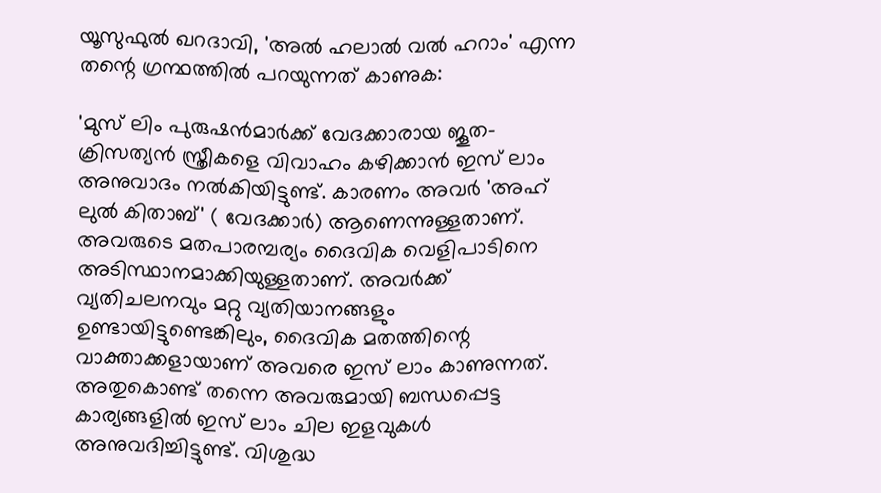യൂസുഫുല്‍ ഖറദാവി, 'അല്‍ ഹലാല്‍ വല്‍ ഹറാം' എന്ന തന്റെ ഗ്രന്ഥത്തില്‍ പറയുന്നത് കാണുക:

'മുസ് ലിം പുരുഷന്‍മാര്‍ക്ക് വേദക്കാരായ ജൂത-ക്രിസത്യന്‍ സ്ത്രീകളെ വിവാഹം കഴിക്കാന്‍ ഇസ് ലാം അനുവാദം നല്‍കിയിട്ടുണ്ട്. കാരണം അവര്‍ 'അഹ് ലുല്‍ കിതാബ്' ( വേദക്കാര്‍) ആണെന്നുള്ളതാണ്. അവരുടെ മതപാരമ്പര്യം ദൈവിക വെളിപാടിനെ അടിസ്ഥാനമാക്കിയുള്ളതാണ്. അവര്‍ക്ക് വ്യതിചലനവും മറ്റു വ്യതിയാനങ്ങളും ഉണ്ടായിട്ടുണ്ടെങ്കിലും, ദൈവിക മതത്തിന്റെ വാക്താക്കളായാണ് അവരെ ഇസ് ലാം കാണുന്നത്. അതുകൊണ്ട് തന്നെ അവരുമായി ബന്ധപ്പെട്ട കാര്യങ്ങളില്‍ ഇസ് ലാം ചില ഇളവുകള്‍ അനുവദിച്ചിട്ടുണ്ട്. വിശുദ്ധ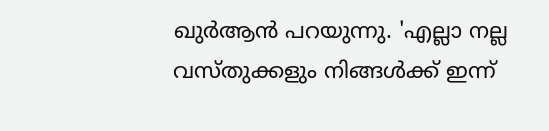ഖുര്‍ആന്‍ പറയുന്നു. 'എല്ലാ നല്ല വസ്തുക്കളും നിങ്ങള്‍ക്ക് ഇന്ന്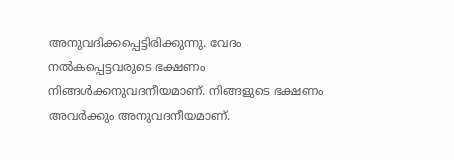അനുവദിക്കപ്പെട്ടിരിക്കുന്നു. വേദം നല്‍കപ്പെട്ടവരുടെ ഭക്ഷണം നിങ്ങള്‍ക്കനുവദനീയമാണ്. നിങ്ങളുടെ ഭക്ഷണം അവര്‍ക്കും അനുവദനീയമാണ്.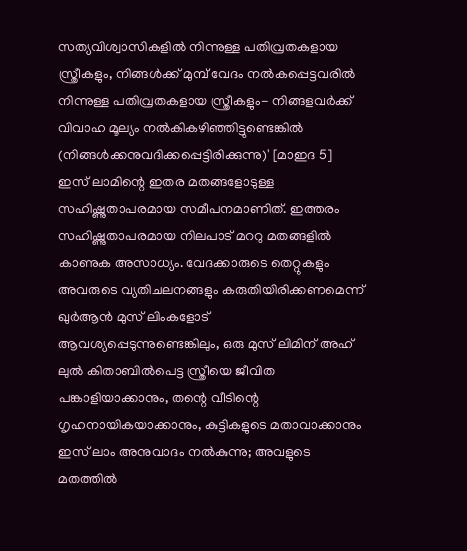സത്യവിശ്വാസികളില്‍ നിന്നുള്ള പതിവ്രതകളായ സ്ത്രീകളും, നിങ്ങള്‍ക്ക് മുമ്പ് വേദം നല്‍കപ്പെട്ടവരില്‍ നിന്നുള്ള പതിവ്രതകളായ സ്ത്രീകളും- നിങ്ങളവര്‍ക്ക് വിവാഹ മൂല്യം നല്‍കികഴിഞ്ഞിട്ടുണ്ടെങ്കില്‍ (നിങ്ങള്‍ക്കനുവദിക്കപ്പെട്ടിരിക്കുന്നു)' [മാഇദ 5]
ഇസ് ലാമിന്റെ ഇതര മതങ്ങളോടുള്ള സഹിഷ്ണുതാപരമായ സമീപനമാണിത്. ഇത്തരം സഹിഷ്ണുതാപരമായ നിലപാട് മററു മതങ്ങളില്‍ കാണുക അസാധ്യം. വേദക്കാരുടെ തെറ്റുകളും അവരുടെ വ്യതിചലനങ്ങളും കരുതിയിരിക്കണമെന്ന് ഖുര്‍ആന്‍ മുസ് ലിംകളോട് ആവശ്യപ്പെടുന്നുണ്ടെങ്കിലും, ഒരു മുസ് ലിമിന് അഹ് ലുല്‍ കിതാബില്‍പെട്ട സ്ത്രീയെ ജീവിത പങ്കാളിയാക്കാനും, തന്റെ വീടിന്റെ ഗൃഹനായികയാക്കാനും, കുട്ടികളുടെ മതാവാക്കാനും ഇസ് ലാം അനുവാദം നല്‍കുന്നു; അവളുടെ മതത്തില്‍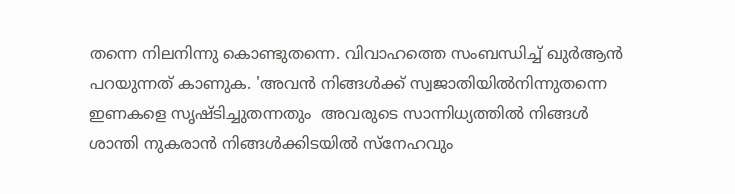തന്നെ നിലനിന്നു കൊണ്ടുതന്നെ. വിവാഹത്തെ സംബന്ധിച്ച് ഖുര്‍ആന്‍ പറയുന്നത് കാണുക. 'അവന്‍ നിങ്ങള്‍ക്ക് സ്വജാതിയില്‍നിന്നുതന്നെ ഇണകളെ സൃഷ്ടിച്ചുതന്നതും  അവരുടെ സാന്നിധ്യത്തില്‍ നിങ്ങള്‍ ശാന്തി നുകരാന്‍ നിങ്ങള്‍ക്കിടയില്‍ സ്‌നേഹവും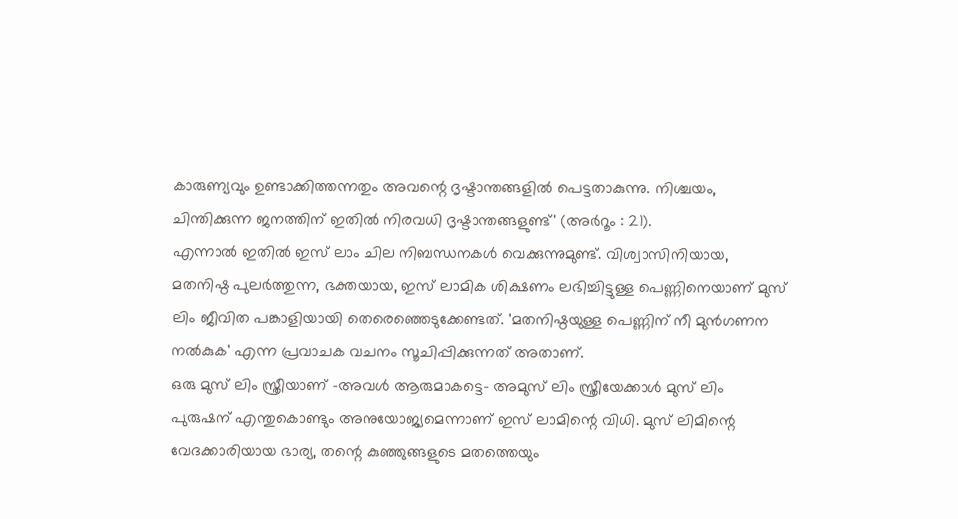കാരുണ്യവും ഉണ്ടാക്കിത്തന്നതും അവന്റെ ദൃഷ്ടാന്തങ്ങളില്‍ പെട്ടതാകുന്നു. നിശ്ചയം, ചിന്തിക്കുന്ന ജനത്തിന് ഇതില്‍ നിരവധി ദൃഷ്ടാന്തങ്ങളുണ്ട്' (അര്‍റൂം : 21).
എന്നാല്‍ ഇതില്‍ ഇസ് ലാം ചില നിബന്ധനകള്‍ വെക്കുന്നുമുണ്ട്. വിശ്വാസിനിയായ, മതനിഷ്ഠ പുലര്‍ത്തുന്ന, ഭക്തയായ, ഇസ് ലാമിക ശിക്ഷണം ലഭിച്ചിട്ടുള്ള പെണ്ണിനെയാണ് മുസ് ലിം ജീവിത പങ്കാളിയായി തെരെഞ്ഞെടുക്കേണ്ടത്. 'മതനിഷ്ഠയുള്ള പെണ്ണിന് നീ മുന്‍ഗണന നല്‍കുക' എന്ന പ്രവാചക വചനം സൂചിപ്പിക്കുന്നത് അതാണ്.
ഒരു മുസ് ലിം സ്ത്രീയാണ് -അവള്‍ ആരുമാകട്ടെ- അമുസ് ലിം സ്ത്രീയേക്കാള്‍ മുസ് ലിം പുരുഷന് എന്തുകൊണ്ടും അനുയോജ്യമെന്നാണ് ഇസ് ലാമിന്റെ വിധി. മുസ് ലിമിന്റെ വേദക്കാരിയായ ഭാര്യ, തന്റെ കുഞ്ഞുങ്ങളുടെ മതത്തെയും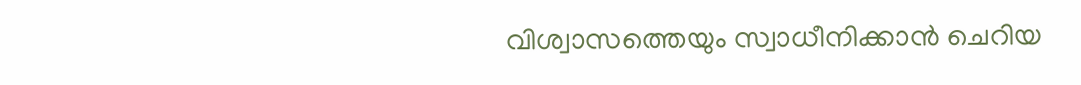വിശ്വാസത്തെയും സ്വാധീനിക്കാന്‍ ചെറിയ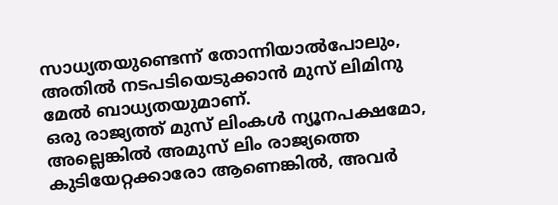സാധ്യതയുണ്ടെന്ന് തോന്നിയാല്‍പോലും, അതില്‍ നടപടിയെടുക്കാന്‍ മുസ് ലിമിനു മേല്‍ ബാധ്യതയുമാണ്.
ഒരു രാജ്യത്ത് മുസ് ലിംകള്‍ ന്യൂനപക്ഷമോ, അല്ലെങ്കില്‍ അമുസ് ലിം രാജ്യത്തെ കുടിയേറ്റക്കാരോ ആണെങ്കില്‍, അവര്‍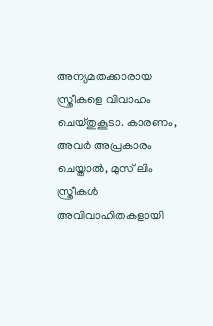അന്യമതക്കാരായ സ്ത്രീകളെ വിവാഹം ചെയ്തുകൂടാ. കാരണം, അവര്‍ അപ്രകാരം ചെയ്താല്‍, മുസ് ലിം സ്ത്രീകള്‍ അവിവാഹിതകളായി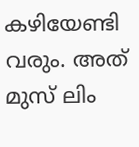കഴിയേണ്ടി വരും. അത് മുസ് ലിം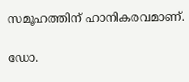സമൂഹത്തിന് ഹാനികരവമാണ്.

ഡോ.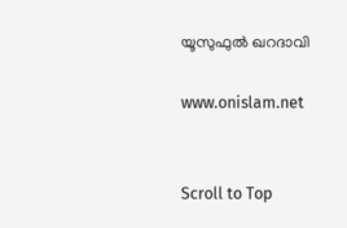യൂസുഫുല്‍ ഖറദാവി

www.onislam.net


Scroll to Top